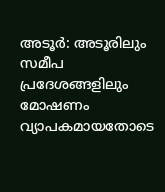അടൂർ: അടൂരിലും സമീപ പ്രദേശങ്ങളിലും മോഷണം വ്യാപകമായതോടെ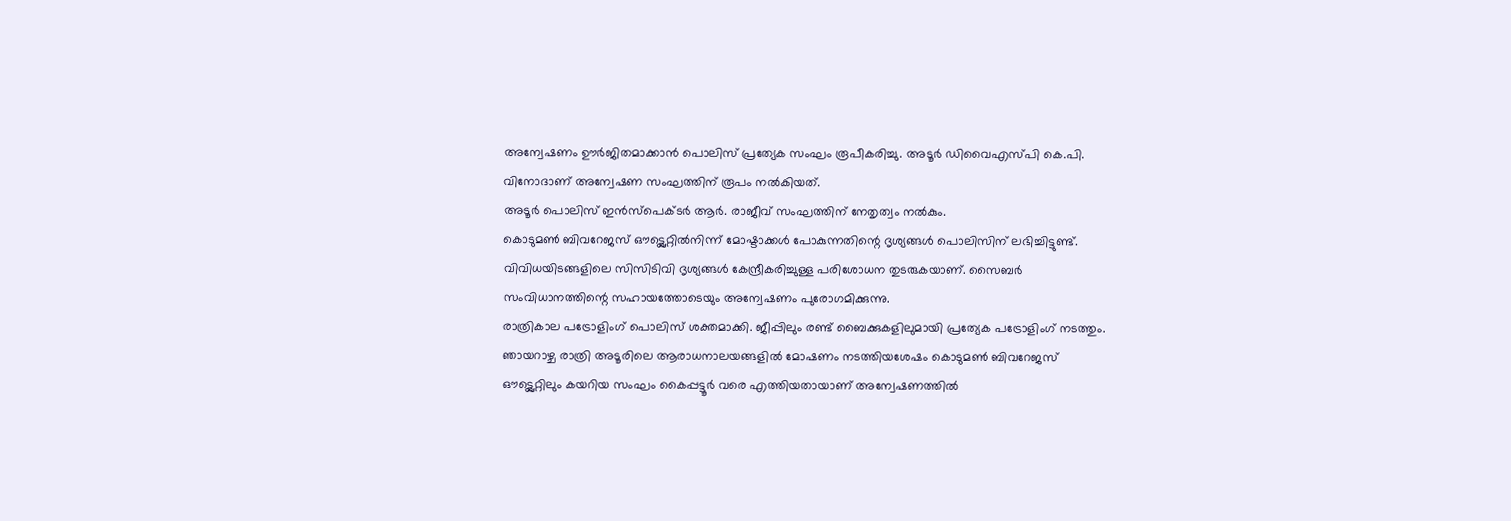അന്വേഷണം ഊർജിതമാക്കാൻ പൊലിസ് പ്രത്യേക സംഘം രൂപീകരിച്ചു. അടൂർ ഡിവൈഎസ്പി കെ.പി. വിനോദാണ് അന്വേഷണ സംഘത്തിന് രൂപം നൽകിയത്.
അടൂർ പൊലിസ് ഇൻസ്പെക്ടർ ആർ. രാജീവ് സംഘത്തിന് നേതൃത്വം നൽകും.
കൊടുമൺ ബിവറേജസ് ഔട്ട്ലെറ്റിൽനിന്ന് മോഷ്ടാക്കൾ പോകുന്നതിന്റെ ദൃശ്യങ്ങൾ പൊലിസിന് ലഭിച്ചിട്ടുണ്ട്. വിവിധയിടങ്ങളിലെ സിസിടിവി ദൃശ്യങ്ങൾ കേന്ദ്രീകരിച്ചുള്ള പരിശോധന തുടരുകയാണ്. സൈബർ സംവിധാനത്തിന്റെ സഹായത്തോടെയും അന്വേഷണം പുരോഗമിക്കുന്നു.
രാത്രികാല പട്രോളിംഗ് പൊലിസ് ശക്തമാക്കി. ജീപ്പിലും രണ്ട് ബൈക്കുകളിലുമായി പ്രത്യേക പട്രോളിംഗ് നടത്തും. ഞായറാഴ്ച രാത്രി അടൂരിലെ ആരാധനാലയങ്ങളിൽ മോഷണം നടത്തിയശേഷം കൊടുമൺ ബിവറേജസ് ഔട്ട്ലെറ്റിലും കയറിയ സംഘം കൈപ്പട്ടൂർ വരെ എത്തിയതായാണ് അന്വേഷണത്തിൽ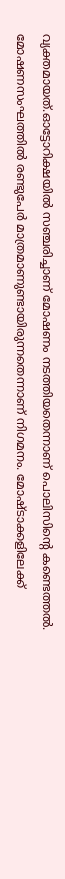വ്യക്തമായത്.ഓട്ടോറിക്ഷയിൽ സഞ്ചരിച്ചാണ് മോഷണം നടത്തിയതെന്നാണ് പൊലിസിന്റെ കണ്ടെത്തൽ. മോഷണസംഘത്തിൽ രണ്ടുപേർ മാത്രമാണുണ്ടായിരുന്നതെന്നാണ് നിഗമനം. മോഷ്ടാക്കളിലേക്ക്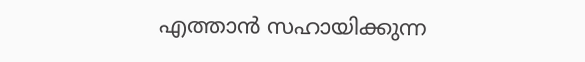എത്താൻ സഹായിക്കുന്ന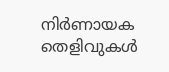നിർണായക തെളിവുകൾ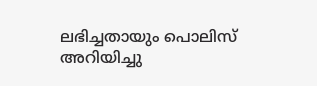ലഭിച്ചതായും പൊലിസ് അറിയിച്ചു